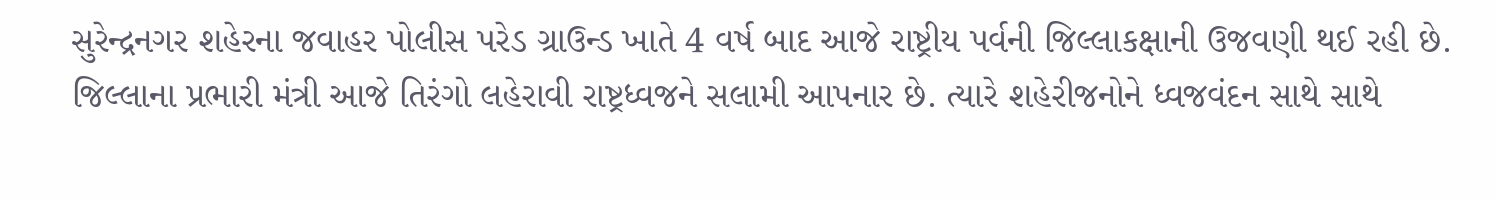સુરેન્દ્રનગર શહેરના જવાહર પોલીસ પરેડ ગ્રાઉન્ડ ખાતે 4 વર્ષ બાદ આજે રાષ્ટ્રીય પર્વની જિલ્લાકક્ષાની ઉજવણી થઈ રહી છે. જિલ્લાના પ્રભારી મંત્રી આજે તિરંગો લહેરાવી રાષ્ટ્રધ્વજને સલામી આપનાર છે. ત્યારે શહેરીજનોને ધ્વજવંદન સાથે સાથે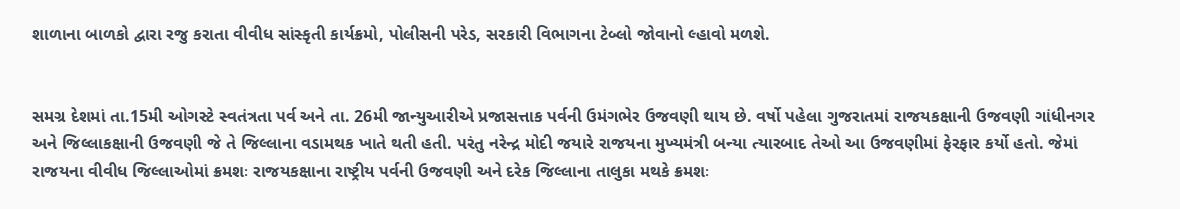શાળાના બાળકો દ્વારા રજુ કરાતા વીવીધ સાંસ્કૃતી કાર્યક્રમો, પોલીસની પરેડ, સરકારી વિભાગના ટેબ્લો જોવાનો લ્હાવો મળશે.


સમગ્ર દેશમાં તા.15મી ઓગસ્ટે સ્વતંત્રતા પર્વ અને તા. 26મી જાન્યુઆરીએ પ્રજાસત્તાક પર્વની ઉમંગભેર ઉજવણી થાય છે. વર્ષો પહેલા ગુજરાતમાં રાજયકક્ષાની ઉજવણી ગાંધીનગર અને જિલ્લાકક્ષાની ઉજવણી જે તે જિલ્લાના વડામથક ખાતે થતી હતી. પરંતુ નરેન્દ્ર મોદી જયારે રાજયના મુખ્યમંત્રી બન્યા ત્યારબાદ તેઓ આ ઉજવણીમાં ફેરફાર કર્યો હતો. જેમાં રાજયના વીવીધ જિલ્લાઓમાં ક્રમશઃ રાજયકક્ષાના રાષ્ટ્રીય પર્વની ઉજવણી અને દરેક જિલ્લાના તાલુકા મથકે ક્રમશઃ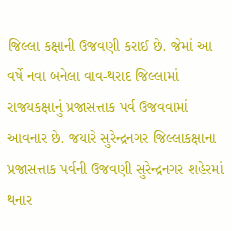જિલ્લા કક્ષાની ઉજવણી કરાઈ છે. જેમાં આ વર્ષે નવા બનેલા વાવ-થરાદ જિલ્લામાં રાજયકક્ષાનું પ્રજાસત્તાક પર્વ ઉજવવામાં આવનાર છે. જયારે સુરેન્દ્રનગર જિલ્લાકક્ષાના પ્રજાસત્તાક પર્વની ઉજવણી સુરેન્દ્રનગર શહેરમાં થનાર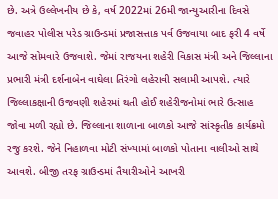છે. અત્રે ઉલ્લેખનીય છે કે, વર્ષ 2022માં 26મી જાન્યુઆરીના દિવસે જવાહર પોલીસ પરેડ ગ્રાઉન્ડમાં પ્રજાસત્તાક પર્વ ઉજવાયા બાદ ફરી 4 વર્ષે આજે સોમવારે ઉજવાશે. જેમાં રાજયના શહેરી વિકાસ મંત્રી અને જિલ્લાના પ્રભારી મંત્રી દર્શનાબેન વાઘેલા તિરંગો લહેરાવી સલામી આપશે. ત્યારે જિલ્લાકક્ષાની ઉજવણી શહેરમાં થતી હોઈ શહેરીજનોમાં ભારે ઉત્સાહ જોવા મળી રહ્યો છે. જિલ્લાના શાળાના બાળકો આજે સાંસ્કૃતીક કાર્યક્રમો રજુ કરશે. જેને નિહાળવા મોટી સંખ્યામાં બાળકો પોતાના વાલીઓ સાથે આવશે. બીજી તરફ ગ્રાઉન્ડમાં તૈયારીઓને આખરી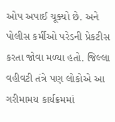ઓપ અપાઈ ચૂક્યો છે. અને પોલીસ કર્મીઓ પરેડની પ્રેકટીસ કરતા જોવા મળ્યા હતો. જિલ્લા વહીવટી તંત્રે પણ લોકોએ આ ગરીમામય કાર્યક્રમમાં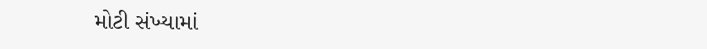મોટી સંખ્યામાં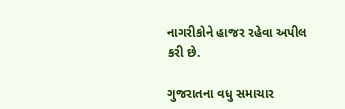નાગરીકોને હાજર રહેવા અપીલ કરી છે.

ગુજરાતના વધુ સમાચાર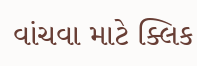વાંચવા માટે ક્લિક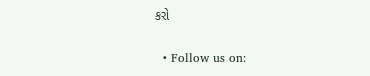કરો


  • Follow us on: